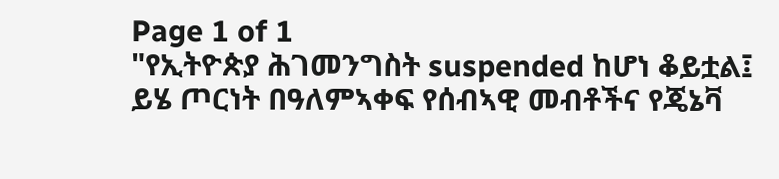Page 1 of 1
"የኢትዮጵያ ሕገመንግስት suspended ከሆነ ቆይቷል፤ ይሄ ጦርነት በዓለምኣቀፍ የሰብኣዊ መብቶችና የጄኔቫ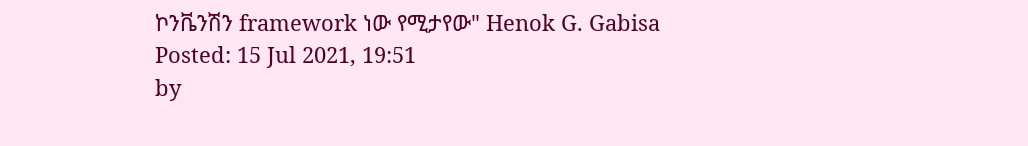ኮንቬንሽን framework ነው የሚታየው" Henok G. Gabisa
Posted: 15 Jul 2021, 19:51
by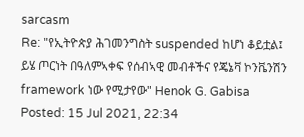sarcasm
Re: "የኢትዮጵያ ሕገመንግስት suspended ከሆነ ቆይቷል፤ ይሄ ጦርነት በዓለምኣቀፍ የሰብኣዊ መብቶችና የጄኔቫ ኮንቬንሽን framework ነው የሚታየው" Henok G. Gabisa
Posted: 15 Jul 2021, 22:34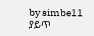by simbe11
ያይጥ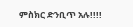ምስክር ድንቢጥ አሉ!!!!